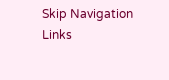Skip Navigation Links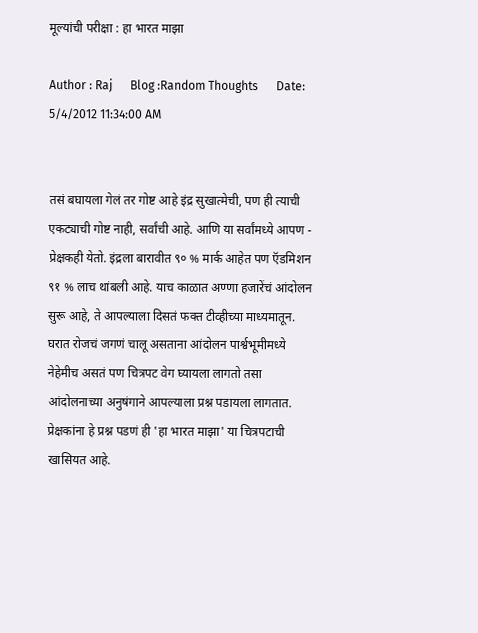मूल्यांची परीक्षा : हा भारत माझा

Author : Raj      Blog :Random Thoughts      Date: 5/4/2012 11:34:00 AM


तसं बघायला गेलं तर गोष्ट आहे इंद्र सुखात्मेची, पण ही त्याची एकट्याची गोष्ट नाही, सर्वांची आहे. आणि या सर्वांमध्ये आपण - प्रेक्षकही येतो. इंद्रला बारावीत ९० % मार्क आहेत पण ऍडमिशन ९१ % लाच थांबली आहे. याच काळात अण्णा हजारेंचं आंदोलन सुरू आहे, ते आपल्याला दिसतं फक्त टीव्हीच्या माध्यमातून. घरात रोजचं जगणं चालू असताना आंदोलन पार्श्वभूमीमध्ये नेहेमीच असतं पण चित्रपट वेग घ्यायला लागतो तसा आंदोलनाच्या अनुषंगाने आपल्याला प्रश्न पडायला लागतात. प्रेक्षकांना हे प्रश्न पडणं ही 'हा भारत माझा' या चित्रपटाची खासियत आहे.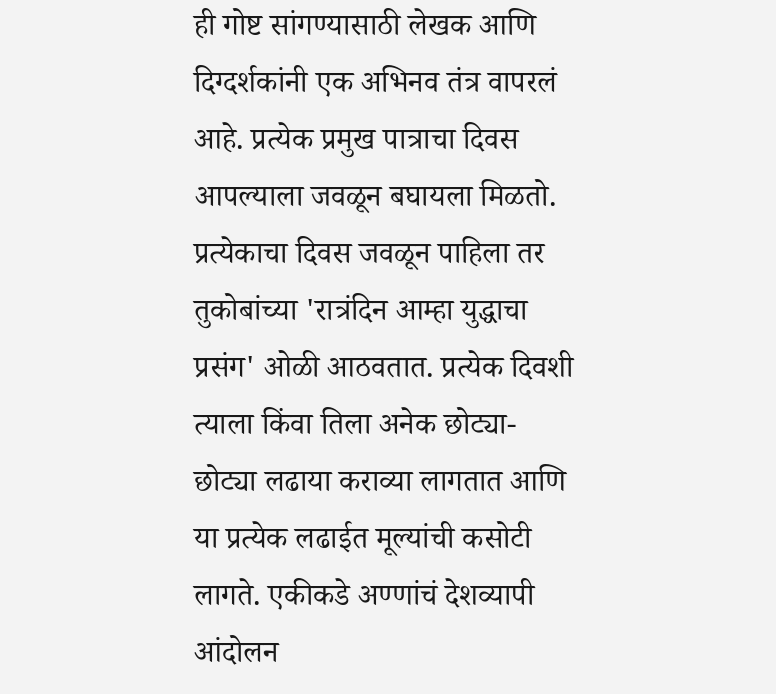ही गोष्ट सांगण्यासाठी लेखक आणि दिग्दर्शकांनी एक अभिनव तंत्र वापरलं आहे. प्रत्येक प्रमुख पात्राचा दिवस आपल्याला जवळून बघायला मिळतो. प्रत्येकाचा दिवस जवळून पाहिला तर तुकोबांच्या 'रात्रंदिन आम्हा युद्धाचा प्रसंग' ओळी आठवतात. प्रत्येक दिवशी त्याला किंवा तिला अनेक छोट्या-छोट्या लढाया कराव्या लागतात आणि या प्रत्येक लढाईत मूल्यांची कसोटी लागते. एकीकडे अण्णांचं देशव्यापी आंदोलन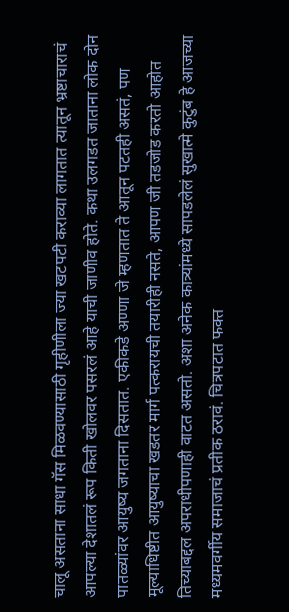चालू असताना साधा गॅस मिळवण्यासाठी गृहीणीला ज्या खटपटी कराव्या लागतात त्यातून भ्रष्टाचाराचं आपल्या देशातलं रूप किती खोलवर पसरलं आहे याची जाणीव होते. कथा उलगडत जाताना लोक दोन पातळ्यांवर आयुष्य जगताना दिसतात. एकीकडे अण्णा जे म्हणतात ते आतून पटतही असतं, पण मूल्याधिष्टीत आयुष्याचा खडतर मार्ग पत्करायची तयारीही नसते, आपण जी तडजोड करतो आहोत तिच्याबद्दल अपराधीपणाही वाटत असतो. अशा अनेक कात्र्यांमध्ये सापडलेलं सुखात्मे कुटुंब हे आजच्या मध्यमवर्गीय समाजाचं प्रतीक ठरावं. चित्रपटात फक्त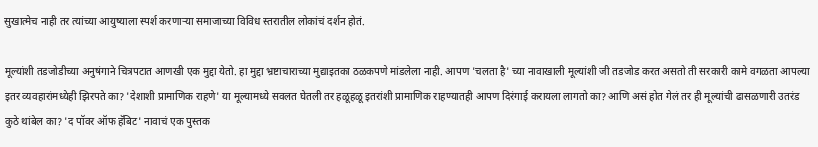सुखात्मेच नाही तर त्यांच्या आयुष्याला स्पर्श करणार्‍या समाजाच्या विविध स्तरातील लोकांचं दर्शन होतं.

मूल्यांशी तडजोडीच्या अनुषंगाने चित्रपटात आणखी एक मुद्दा येतो. हा मुद्दा भ्रष्टाचाराच्या मुद्याइतका ठळकपणे मांडलेला नाही. आपण 'चलता है' च्या नावाखाली मूल्यांशी जी तडजोड करत असतो ती सरकारी कामे वगळता आपल्या इतर व्यवहारांमध्येही झिरपते का? 'देशाशी प्रामाणिक राहणे' या मूल्यामध्ये सवलत घेतली तर हळूहळू इतरांशी प्रामाणिक राहण्यातही आपण दिरंगाई करायला लागतो का? आणि असं होत गेलं तर ही मूल्यांची ढासळणारी उतरंड कुठे थांबेल का? 'द पॉवर ऑफ हॅबिट' नावाचं एक पुस्तक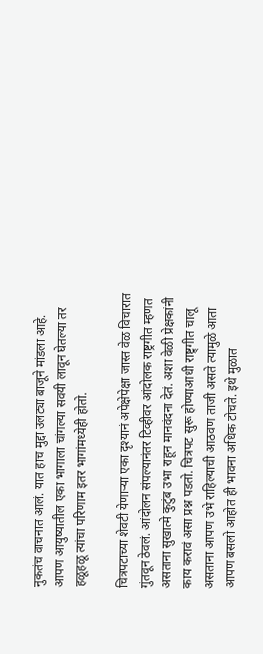नुकतंच वाचनात आलं. यात हाच मुद्दा उलट्या बाजूने मांडला आहे. आपण आयुष्यातील एका भागाला चांगल्या सवयी लावून घेतल्या तर हळूहळू त्यांचा परिणाम इतर भागांमध्येही होतो.

चित्रपटाच्या शेवटी येणार्‍या एका दृश्यानं अपेक्षेपेक्षा जास्त वेळ विचारात गुंतवून ठेवलं. आंदोलन संपल्यानंतर टिव्हीवर आंदोलक राष्ट्रगीत म्हणत असताना सुखात्मे कुटुंब उभा राहून मानवंदना देतं. अशा वेळी प्रेक्षकांनी काय करावं असा प्रश्न पडतो. चित्रपट सुरू होण्याआधी राष्ट्र्गीत चालू असताना आपण उभे राहिल्याची आठवण ताजी असते त्यामुळे आता आपण बसलो आहोत ही भावना अधिक टोचते. इथे मुळात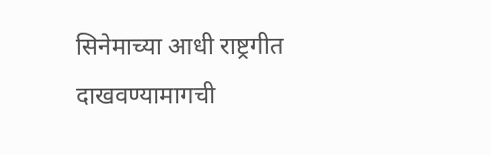सिनेमाच्या आधी राष्ट्रगीत दाखवण्यामागची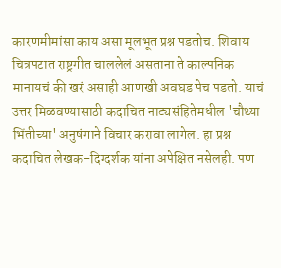कारणमीमांसा काय असा मूलभूत प्रश्न पडतोच. शिवाय चित्रपटात राष्ट्रगीत चाललेलं असताना ते काल्पनिक मानायचं की खरं असाही आणखी अवघड पेच पडतो. याचं उत्तर मिळवण्यासाठी कदाचित नाट्यसंहितेमधील 'चौथ्या भिंतीच्या' अनुषंगाने विचार करावा लागेल. हा प्रश्न कदाचित लेखक-दिग्दर्शक यांना अपेक्षित नसेलही. पण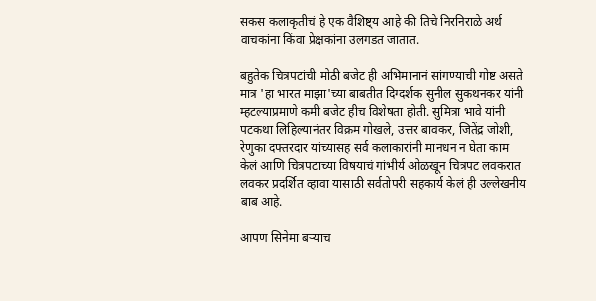सकस कलाकृतीचं हे एक वैशिष्ट्य आहे की तिचे निरनिराळे अर्थ वाचकांना किंवा प्रेक्षकांना उलगडत जातात.

बहुतेक चित्रपटांची मोठी बजेट ही अभिमानानं सांगण्याची गोष्ट असते मात्र 'हा भारत माझा'च्या बाबतीत दिग्दर्शक सुनील सुकथनकर यांनी म्हटल्याप्रमाणे कमी बजेट हीच विशेषता होती. सुमित्रा भावे यांनी पटकथा लिहिल्यानंतर विक्रम गोखले, उत्तर बावकर, जितेंद्र जोशी, रेणुका दफ्तरदार यांच्यासह सर्व कलाकारांनी मानधन न घेता काम केलं आणि चित्रपटाच्या विषयाचं गांभीर्य ओळखून चित्रपट लवकरात लवकर प्रदर्शित व्हावा यासाठी सर्वतोपरी सहकार्य केलं ही उल्लेखनीय बाब आहे.

आपण सिनेमा बर्‍याच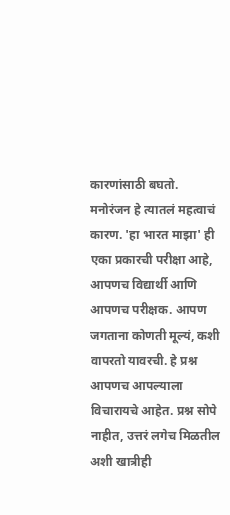कारणांसाठी बघतो. मनोरंजन हे त्यातलं महत्वाचं कारण. 'हा भारत माझा' ही एका प्रकारची परीक्षा आहे, आपणच विद्यार्थी आणि आपणच परीक्षक. आपण जगताना कोणती मूल्यं, कशी वापरतो यावरची. हे प्रश्न आपणच आपल्याला विचारायचे आहेत. प्रश्न सोपे नाहीत, उत्तरं लगेच मिळतील अशी खात्रीही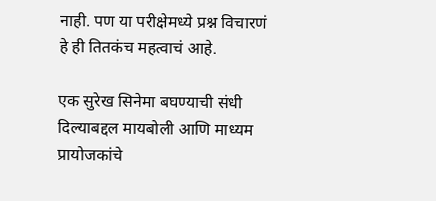नाही. पण या परीक्षेमध्ये प्रश्न विचारणं हे ही तितकंच महत्वाचं आहे.

एक सुरेख सिनेमा बघण्याची संधी दिल्याबद्दल मायबोली आणि माध्यम प्रायोजकांचे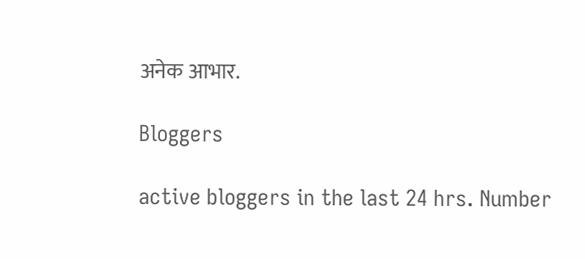अनेक आभार.

Bloggers

active bloggers in the last 24 hrs. Number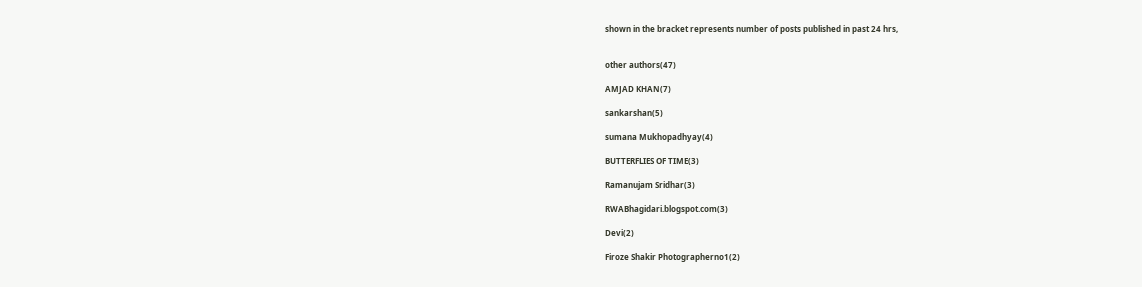shown in the bracket represents number of posts published in past 24 hrs,


other authors(47)

AMJAD KHAN(7)

sankarshan(5)

sumana Mukhopadhyay(4)

BUTTERFLIES OF TIME(3)

Ramanujam Sridhar(3)

RWABhagidari.blogspot.com(3)

Devi(2)

Firoze Shakir Photographerno1(2)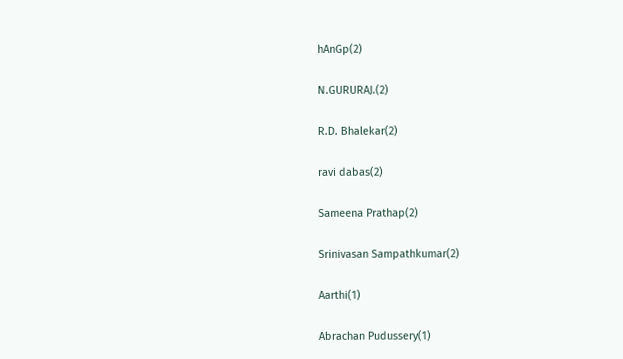hAnGp(2)

N.GURURAJ.(2)

R.D. Bhalekar(2)

ravi dabas(2)

Sameena Prathap(2)

Srinivasan Sampathkumar(2)

Aarthi(1)

Abrachan Pudussery(1)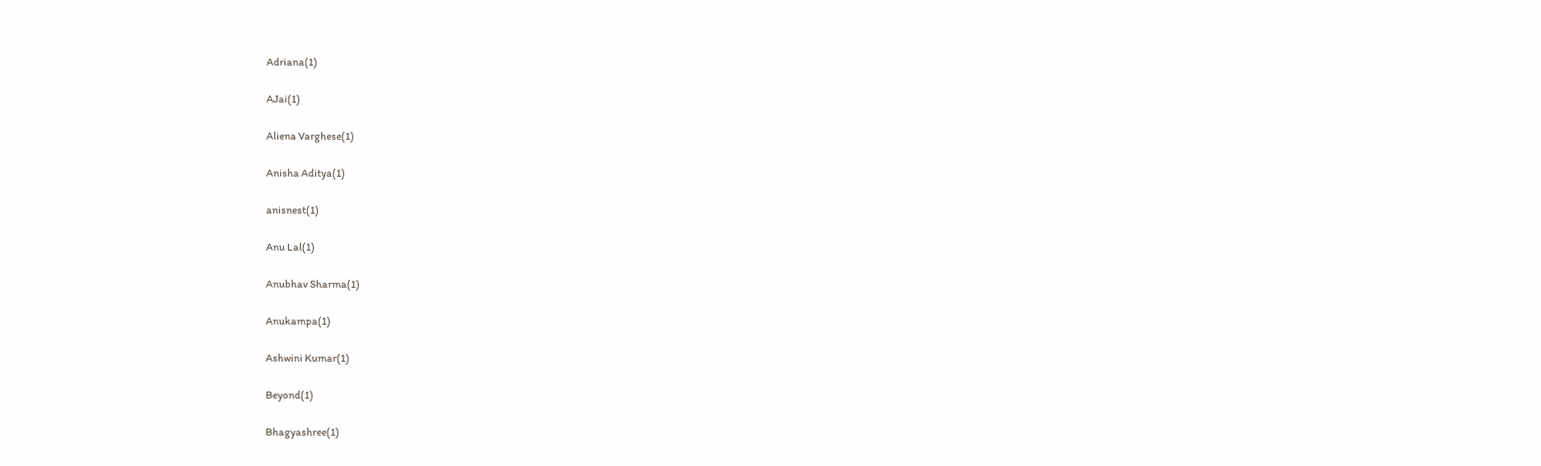Adriana(1)

AJai(1)

Aliena Varghese(1)

Anisha Aditya(1)

anisnest(1)

Anu Lal(1)

Anubhav Sharma(1)

Anukampa(1)

Ashwini Kumar(1)

Beyond(1)

Bhagyashree(1)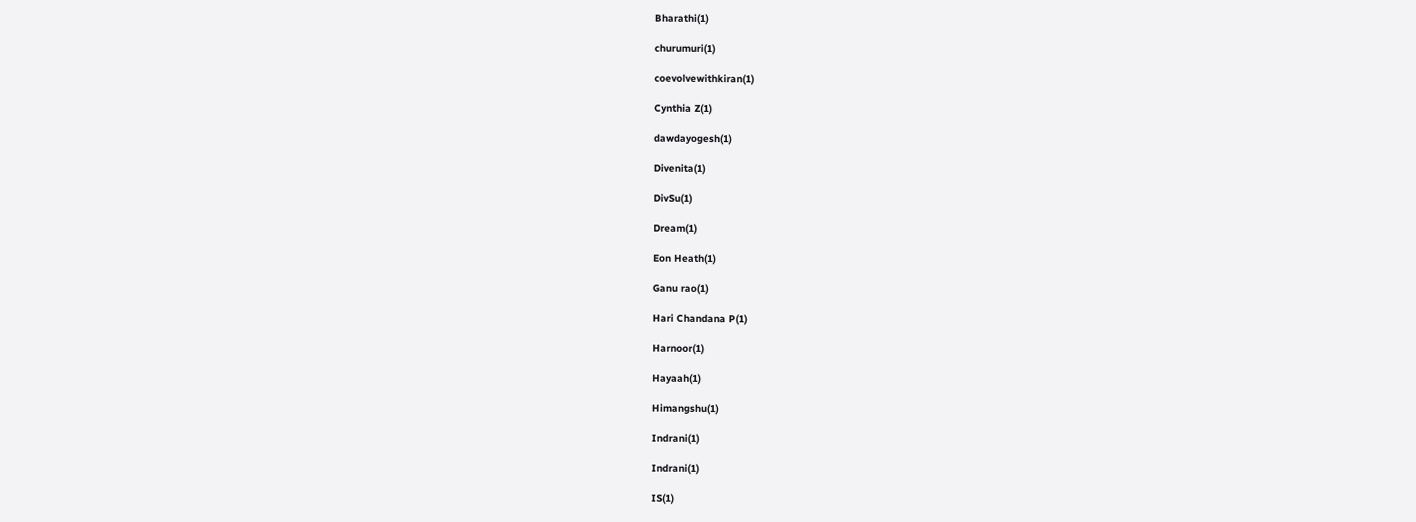Bharathi(1)

churumuri(1)

coevolvewithkiran(1)

Cynthia Z(1)

dawdayogesh(1)

Divenita(1)

DivSu(1)

Dream(1)

Eon Heath(1)

Ganu rao(1)

Hari Chandana P(1)

Harnoor(1)

Hayaah(1)

Himangshu(1)

Indrani(1)

Indrani(1)

IS(1)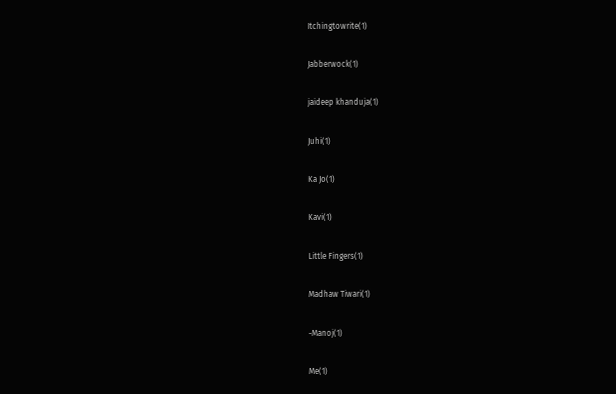Itchingtowrite(1)

Jabberwock(1)

jaideep khanduja(1)

Juhi(1)

Ka Jo(1)

Kavi(1)

Little Fingers(1)

Madhaw Tiwari(1)

-Manoj(1)

Me(1)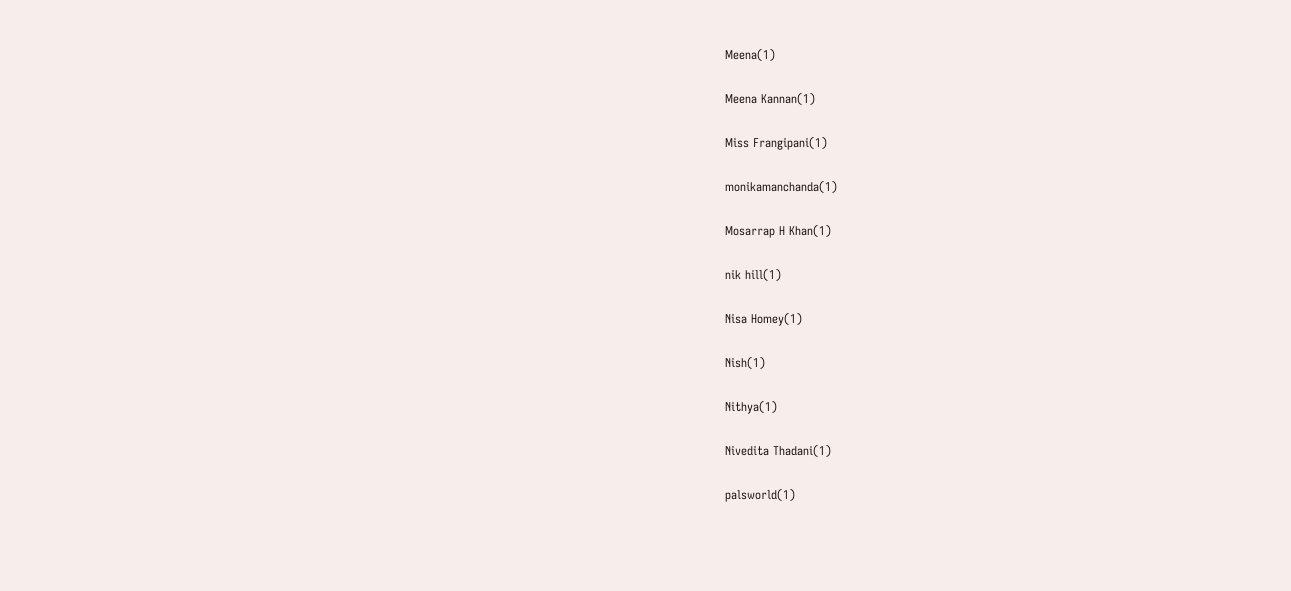Meena(1)

Meena Kannan(1)

Miss Frangipani(1)

monikamanchanda(1)

Mosarrap H Khan(1)

nik hill(1)

Nisa Homey(1)

Nish(1)

Nithya(1)

Nivedita Thadani(1)

palsworld(1)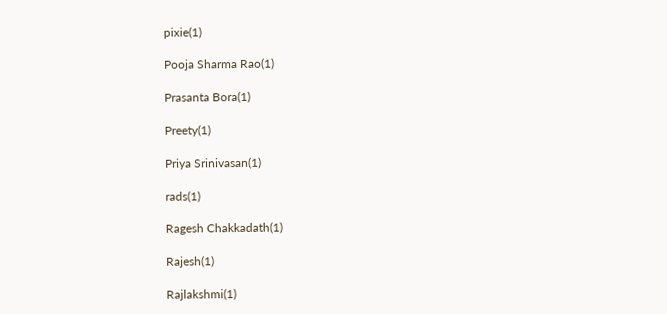pixie(1)

Pooja Sharma Rao(1)

Prasanta Bora(1)

Preety(1)

Priya Srinivasan(1)

rads(1)

Ragesh Chakkadath(1)

Rajesh(1)

Rajlakshmi(1)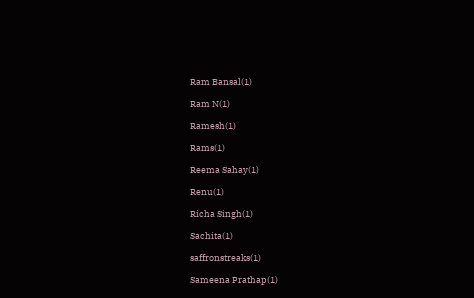Ram Bansal(1)

Ram N(1)

Ramesh(1)

Rams(1)

Reema Sahay(1)

Renu(1)

Richa Singh(1)

Sachita(1)

saffronstreaks(1)

Sameena Prathap(1)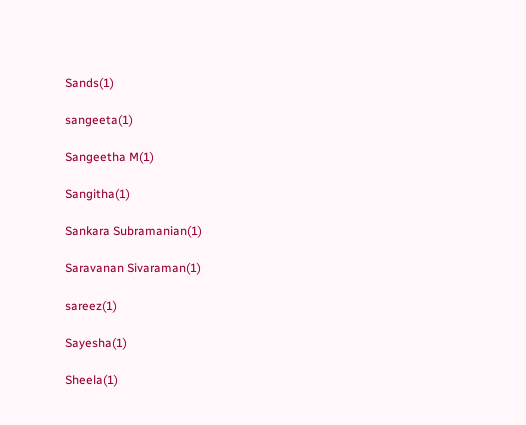Sands(1)

sangeeta(1)

Sangeetha M(1)

Sangitha(1)

Sankara Subramanian(1)

Saravanan Sivaraman(1)

sareez(1)

Sayesha(1)

Sheela(1)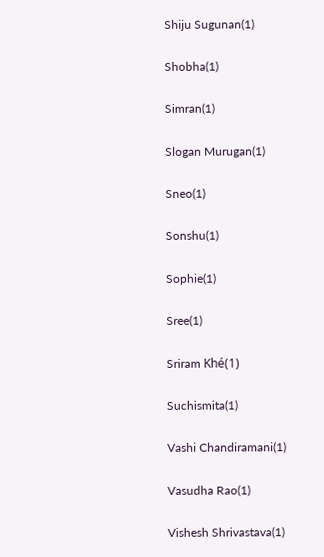Shiju Sugunan(1)

Shobha(1)

Simran(1)

Slogan Murugan(1)

Sneo(1)

Sonshu(1)

Sophie(1)

Sree(1)

Sriram Khé(1)

Suchismita(1)

Vashi Chandiramani(1)

Vasudha Rao(1)

Vishesh Shrivastava(1)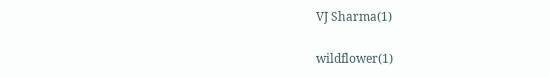VJ Sharma(1)

wildflower(1)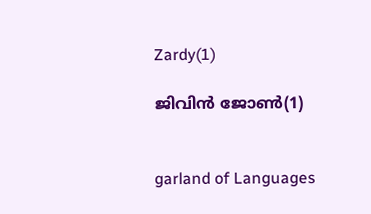Zardy(1)

ജിവിന്‍ ജോണ്‍(1)


garland of Languages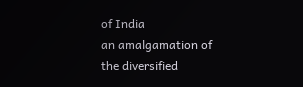of India
an amalgamation of the diversified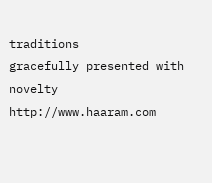traditions
gracefully presented with novelty
http://www.haaram.com